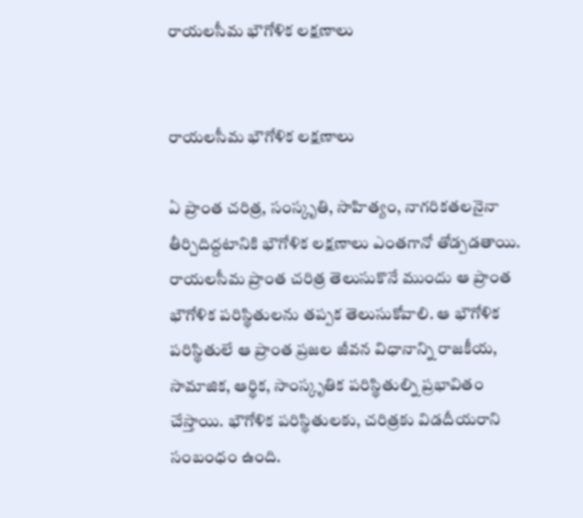రాయలసీమ భౌగోళిక లక్షణాలు


రాయలసీమ భౌగోళిక లక్షణాలు

ఏ ప్రాంత చరిత్ర, సంస్కృతి, సాహిత్యం, నాగరికతలనైనా తీర్చిదిద్దటానికి భౌగోళిక లక్షణాలు ఎంతగానో తోడ్పడతాయి.  రాయలసీమ ప్రాంత చరిత్ర తెలుసుకొనే ముందు ఆ ప్రాంత భౌగోళిక పరిస్థితులను తప్పక తెలుసుకోవాలి. ఆ భౌగోళిక పరిస్థితులే ఆ ప్రాంత ప్రజల జీవన విధానాన్ని రాజకీయ, సామాజిక, ఆర్థిక, సాంస్కృతిక పరిస్థితుల్ని ప్రభావితం చేస్తాయి. భౌగోళిక పరిస్థితులకు, చరిత్రకు విడదీయరాని సంబంధం ఉంది.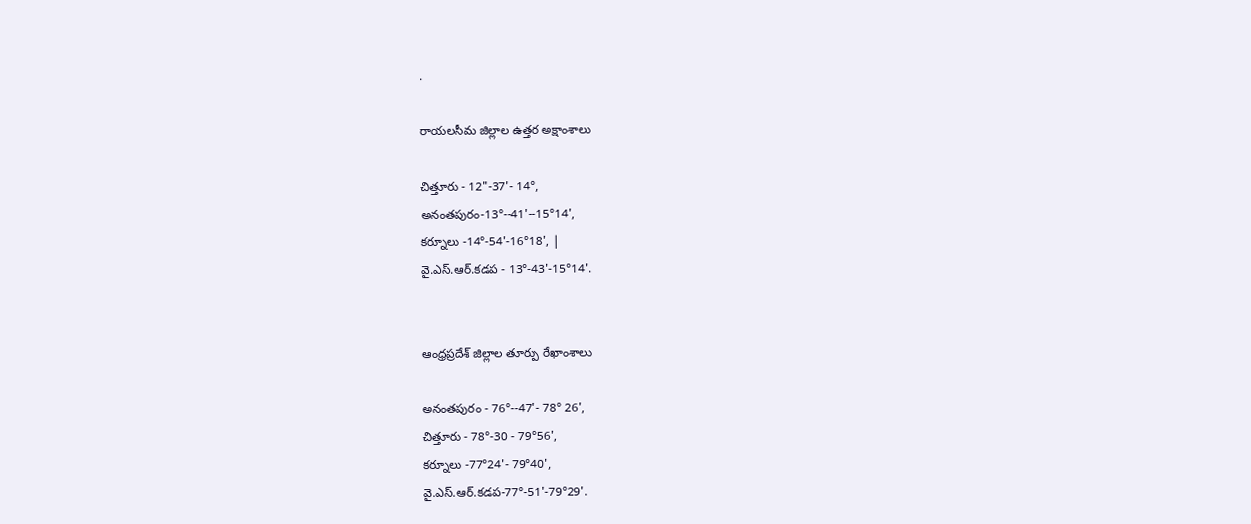.

రాయలసీమ జిల్లాల ఉత్తర అక్షాంశాలు

చిత్తూరు - 12"-37'- 14°,
అనంతపురం-13°--41'--15°14',
కర్నూలు -14°-54'-16°18', |
వై.ఎస్.ఆర్.కడప - 13°-43'-15°14'.


ఆంధ్రప్రదేశ్ జిల్లాల తూర్పు రేఖాంశాలు

అనంతపురం - 76°--47'- 78° 26',
చిత్తూరు - 78°-30 - 79°56',
కర్నూలు -77°24'- 79°40',
వై.ఎస్.ఆర్.కడప-77°-51'-79°29'.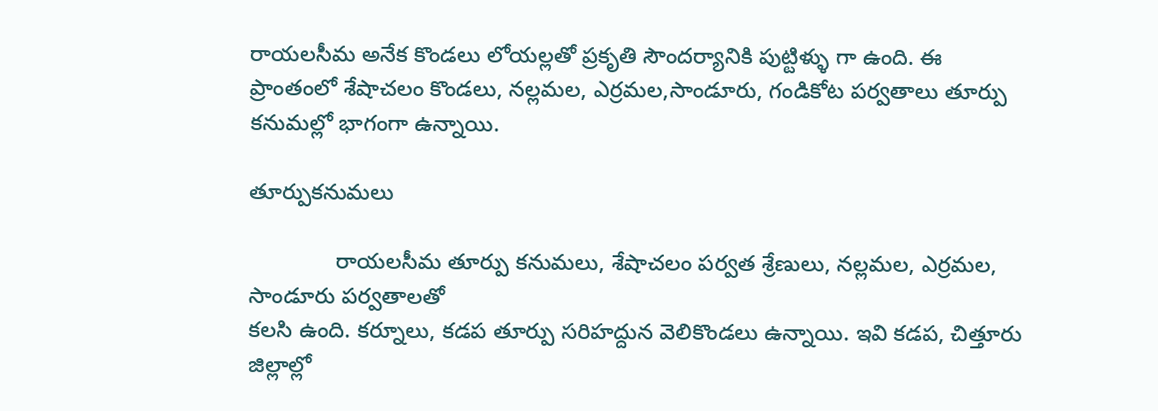రాయలసీమ అనేక కొండలు లోయల్లతో ప్రకృతి సౌందర్యానికి పుట్టిళ్ళు గా ఉంది. ఈ ప్రాంతంలో శేషాచలం కొండలు, నల్లమల, ఎర్రమల,సాండూరు, గండికోట పర్వతాలు తూర్పు కనుమల్లో భాగంగా ఉన్నాయి.

తూర్పుకనుమలు

              రాయలసీమ తూర్పు కనుమలు, శేషాచలం పర్వత శ్రేణులు, నల్లమల, ఎర్రమల, సాండూరు పర్వతాలతో
కలసి ఉంది. కర్నూలు, కడప తూర్పు సరిహద్దున వెలికొండలు ఉన్నాయి. ఇవి కడప, చిత్తూరు జిల్లాల్లో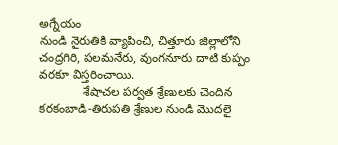అగ్నేయం
నుండి నైరుతికి వ్యాపించి, చిత్తూరు జిల్లాలోని చంద్రగిరి, పలమనేరు, వుంగనూరు దాటి కుప్పం వరకూ విస్తరించాయి.
             శేషాచల పర్వత శ్రేణులకు చెందిన కరకంబాడి-తిరుపతి శ్రేణుల నుండి మొదలై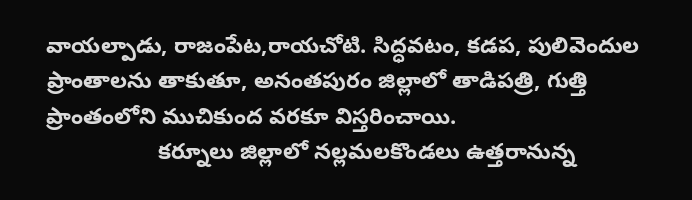వాయల్పాడు, రాజంపేట,రాయచోటి. సిద్ధవటం, కడప, పులివెందుల ప్రాంతాలను తాకుతూ, అనంతపురం జిల్లాలో తాడిపత్రి, గుత్తి
ప్రాంతంలోని ముచికుంద వరకూ విస్తరించాయి.
                  కర్నూలు జిల్లాలో నల్లమలకొండలు ఉత్తరానున్న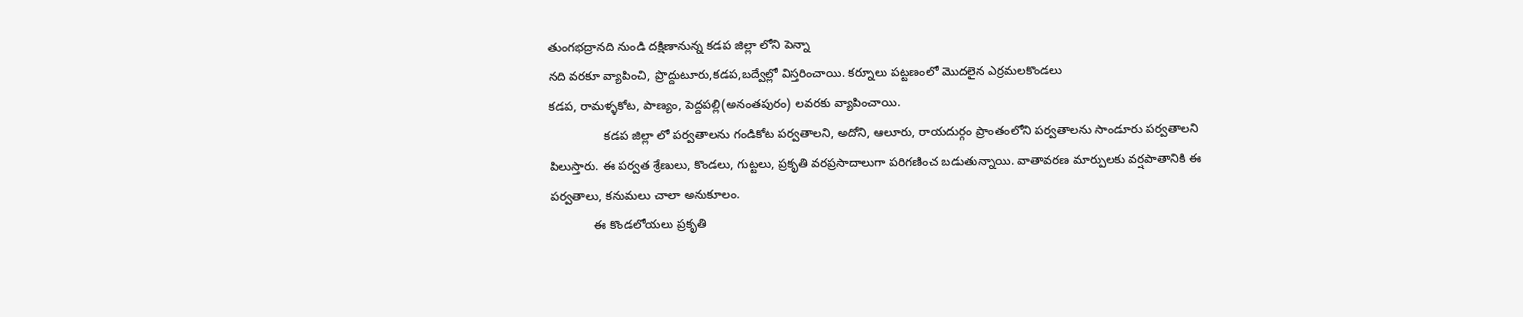తుంగభద్రానది నుండి దక్షిణానున్న కడప జిల్లా లోని పెన్నా
నది వరకూ వ్యాపించి, ప్రొద్దుటూరు,కడప,బద్వేల్లో విస్తరించాయి. కర్నూలు పట్టణంలో మొదలైన ఎర్రమలకొండలు
కడప, రామళ్ళకోట, పాణ్యం, పెద్దపల్లి(అనంతపురం) లవరకు వ్యాపించాయి.
                కడప జిల్లా లో పర్వతాలను గండికోట పర్వతాలని, అదోని, ఆలూరు, రాయదుర్గం ప్రాంతంలోని పర్వతాలను సాండూరు పర్వతాలని పిలుస్తారు. ఈ పర్వత శ్రేణులు, కొండలు, గుట్టలు, ప్రకృతి వరప్రసాదాలుగా పరిగణించ బడుతున్నాయి. వాతావరణ మార్పులకు వర్షపాతానికి ఈ పర్వతాలు, కనుమలు చాలా అనుకూలం.
             ఈ కొండలోయలు ప్రకృతి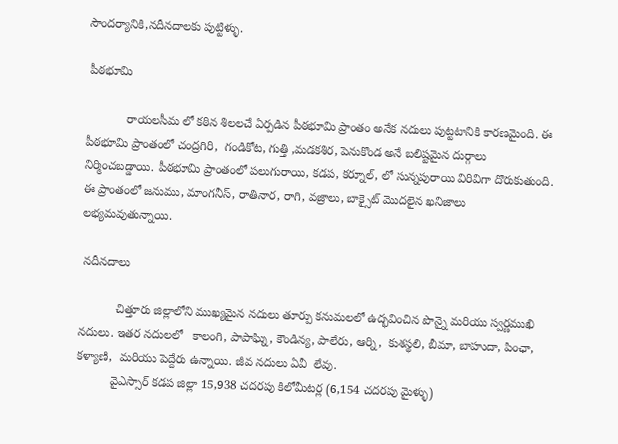సౌందర్యానికి,నదీనదాలకు పుట్టిళ్ళు.

 పీఠభూమి

            రాయలసీమ లో కఠిన శిలలచే ఏర్పడిన పీఠభూమి ప్రాంతం అనేక నదులు పుట్టటానికి కారణమైంది. ఈ పీఠభూమి ప్రాంతంలో చంద్రగిరి,  గండికోట, గుత్తి ,మడకశిర, పెనుకొండ అనే బలిష్టమైన దుర్గాలు నిర్మించబడ్డాయి. పీఠభూమి ప్రాంతంలో పలుగురాయి, కడప, కర్నూల్, లో సున్నపురాయి విరివిగా దొరుకుతుంది. ఈ ప్రాంతంలో జనుము, మాంగనీస్, రాతినార, రాగి, వజ్రాలు, బాక్సైట్ మొదలైన ఖనిజాలు లభ్యమవుతున్నాయి.

 నదీనదాలు

           చిత్తూరు జిల్లాలోని ముఖ్యమైన నదులు తూర్పు కనుమలలో ఉద్భవించిన పొన్నై మరియు స్వర్ణముఖి నదులు. ఇతర నదులలో   కాలంగి, పాపాఘ్ని, కౌండిన్య, పాలేరు, ఆర్ని,  కుశస్థలి, బీమా, బాహుదా, పింఛా, కళ్యాణి,  మరియు పెద్దేరు ఉన్నాయి. జీవ నదులు ఏవీ  లేవు.
          వైఎస్సార్ కడప జిల్లా 15,938 చదరపు కిలోమీటర్ల (6,154 చదరపు మైళ్ళు)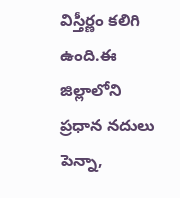విస్తీర్ణం కలిగి ఉంది.ఈ జిల్లాలోని ప్రధాన నదులు పెన్నా,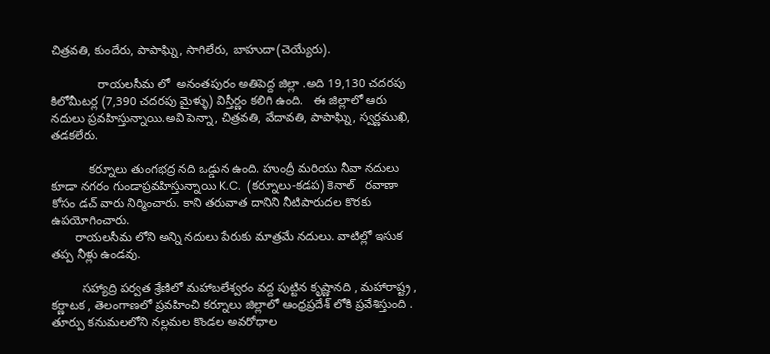చిత్రవతి, కుందేరు, పాపాఘ్ని, సాగిలేరు, బాహుదా(చెయ్యేరు).

              రాయలసీమ లో  అనంతపురం అతిపెద్ద జిల్లా .అది 19,130 చదరపు కిలోమీటర్ల (7,390 చదరపు మైళ్ళు) విస్తీర్ణం కలిగి ఉంది.   ఈ జిల్లాలో ఆరు నదులు ప్రవహిస్తున్నాయి.అవి పెన్నా, చిత్రవతి, వేదావతి, పాపాఘ్ని, స్వర్ణముఖి, తడకలేరు.

           కర్నూలు తుంగభద్ర నది ఒడ్డున ఉంది. హుంద్రీ మరియు నీవా నదులు కూడా నగరం గుండాప్రవహిస్తున్నాయి K.C.  (కర్నూలు-కడప) కెనాల్   రవాణా కోసం డచ్ వారు నిర్మించారు. కాని తరువాత దానిని నీటిపారుదల కొరకు ఉపయోగించారు.
       రాయలసీమ లోని అన్ని నదులు పేరుకు మాత్రమే నదులు. వాటిల్లో ఇసుక తప్ప నీళ్లు ఉండవు.

         సహ్యాద్రి పర్వత శ్రేణిలో మహాబలేశ్వరం వద్ద పుట్టిన కృష్ణానది , మహారాష్ట్ర , కర్ణాటక , తెలంగాణలో ప్రవహించి కర్నూలు జిల్లాలో ఆంధ్రప్రదేశ్ లోకి ప్రవేశిస్తుంది . తూర్పు కనుమలలోని నల్లమల కొండల అవరోధాల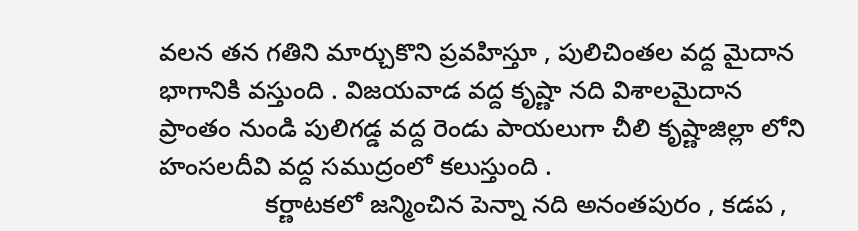వలన తన గతిని మార్చుకొని ప్రవహిస్తూ , పులిచింతల వద్ద మైదాన భాగానికి వస్తుంది . విజయవాడ వద్ద కృష్ణా నది విశాలమైదాన ప్రాంతం నుండి పులిగడ్డ వద్ద రెండు పాయలుగా చీలి కృష్ణాజిల్లా లోని హంసలదీవి వద్ద సముద్రంలో కలుస్తుంది .
               కర్ణాటకలో జన్మించిన పెన్నా నది అనంతపురం , కడప ,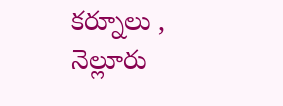కర్నూలు , నెల్లూరు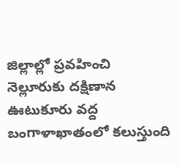జిల్లాల్లో ప్రవహించి నెల్లూరుకు దక్షిణాన ఊటుకూరు వద్ద బంగాళాఖాతంలో కలుస్తుంది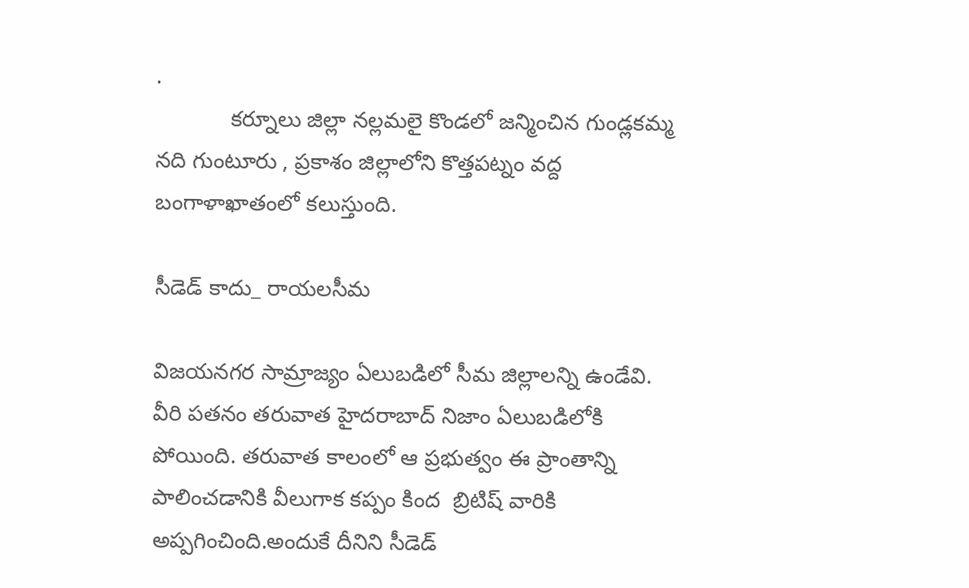.
            కర్నూలు జిల్లా నల్లమలై కొండలో జన్మించిన గుండ్లకమ్మ నది గుంటూరు , ప్రకాశం జిల్లాలోని కొత్తపట్నం వద్ద బంగాళాఖాతంలో కలుస్తుంది.

సీడెడ్ కాదు_ రాయలసీమ

విజయనగర సామ్రాజ్యం ఏలుబడిలో సీమ జిల్లాలన్ని ఉండేవి. వీరి పతనం తరువాత హైదరాబాద్ నిజాం ఏలుబడిలోకి  పోయింది. తరువాత కాలంలో ఆ ప్రభుత్వం ఈ ప్రాంతాన్ని పాలించడానికి వీలుగాక కప్పం కింద  బ్రిటిష్ వారికి అప్పగించింది.అందుకే దీనిని సీడెడ్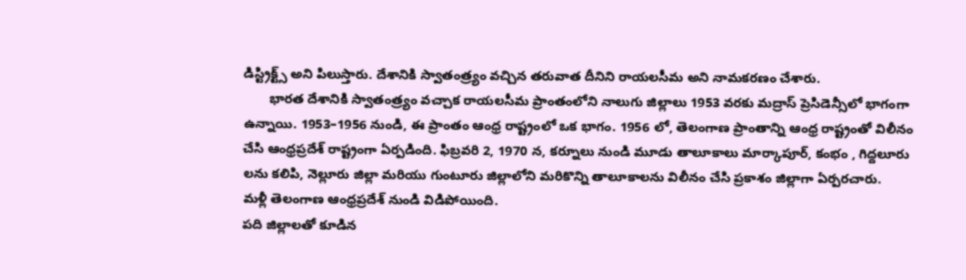డిస్ట్రిక్ట్స్ అని పిలుస్తారు. దేశానికి స్వాతంత్ర్యం వచ్చిన తరువాత దీనిని రాయలసీమ అని నామకరణం చేశారు.
       భారత దేశానికి స్వాతంత్ర్యం వచ్చాక రాయలసీమ ప్రాంతంలోని నాలుగు జిల్లాలు 1953 వరకు మద్రాస్ ప్రెసిడెన్సీలో భాగంగా ఉన్నాయి. 1953–1956 నుండి, ఈ ప్రాంతం ఆంధ్ర రాష్ట్రంలో ఒక భాగం. 1956 లో, తెలంగాణ ప్రాంతాన్ని ఆంధ్ర రాష్ట్రంతో విలీనం చేసి ఆంధ్రప్రదేశ్ రాష్ట్రంగా ఏర్పడింది. ఫిబ్రవరి 2, 1970 న, కర్నూలు నుండి మూడు తాలూకాలు మార్కాపూర్, కంభం , గిద్దలూరు లను కలిపి, నెల్లూరు జిల్లా మరియు గుంటూరు జిల్లాలోని మరికొన్ని తాలూకాలను విలీనం చేసి ప్రకాశం జిల్లాగా ఏర్పరచారు.
మళ్లీ తెలంగాణ ఆంధ్రప్రదేశ్ నుండి విడిపోయింది.
పది జిల్లాలతో కూడిన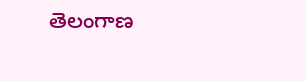తెలంగాణ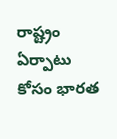రాష్ట్రం ఏర్పాటు కోసం భారత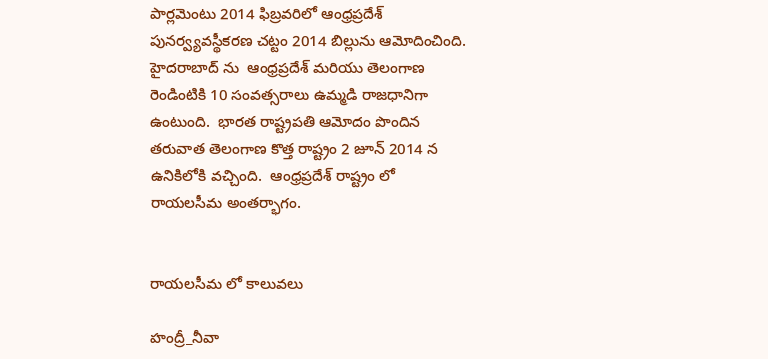పార్లమెంటు 2014 ఫిబ్రవరిలో ఆంధ్రప్రదేశ్ పునర్వ్యవస్థీకరణ చట్టం 2014 బిల్లును ఆమోదించింది. హైదరాబాద్ ను  ఆంధ్రప్రదేశ్ మరియు తెలంగాణ రెండింటికి 10 సంవత్సరాలు ఉమ్మడి రాజధానిగా ఉంటుంది.  భారత రాష్ట్రపతి ఆమోదం పొందిన తరువాత తెలంగాణ కొత్త రాష్ట్రం 2 జూన్ 2014 న ఉనికిలోకి వచ్చింది.  ఆంధ్రప్రదేశ్ రాష్ట్రం లో రాయలసీమ అంతర్భాగం.


రాయలసీమ లో కాలువలు

హంద్రీ_నీవా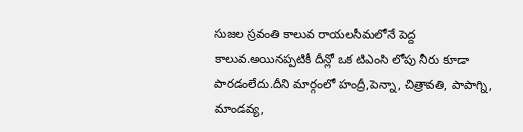సుజల స్రవంతి కాలువ రాయలసీమలోనే పెద్ద కాలువ.అయినప్పటికీ దీన్లో ఒక టిఎంసి లోపు నీరు కూడా పారడంలేదు.దీని మార్గంలో హంద్రీ,పెన్నా, చిత్రావతి, పాపాగ్ని, మాండవ్య,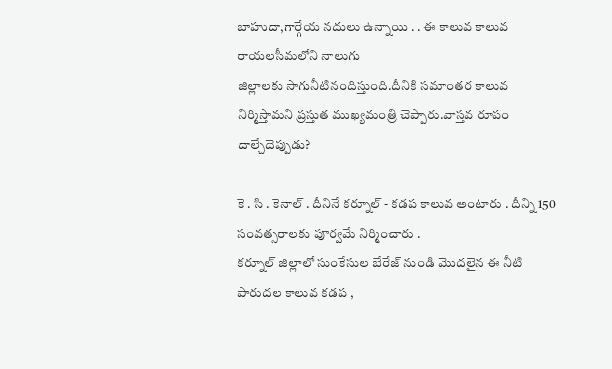బాహుదా,గార్గేయ నదులు ఉన్నాయి . . ఈ కాలువ కాలువ రాయలసీమలోని నాలుగు
జిల్లాలకు సాగునీటినందిస్తుంది.దీనికి సమాంతర కాలువ నిర్మిస్తామని ప్రస్తుత ముఖ్యమంత్రి చెప్పారు.వాస్తవ రూపం దాల్చేదెప్పుడు?

కె . సి . కెనాల్ . దీనినే కర్నూల్ - కడప కాలువ అంటారు . దీన్ని 150 సంవత్సరాలకు పూర్వమే నిర్మించారు .
కర్నూల్ జిల్లాలో సుంకేసుల బేరేజ్ నుండి మొదలైన ఈ నీటి పారుదల కాలువ కడప ,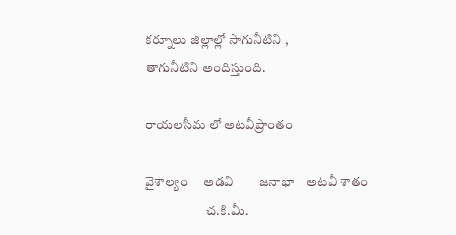కర్నూలు జిల్లాల్లో సాగునీటిని ,
తాగునీటిని అందిస్తుంది.

రాయలసీమ లో అటవీప్రాంతం

వైశాల్యం     అడవి        జనాభా    అటవీ శాతం
                       చ.కి.మీ.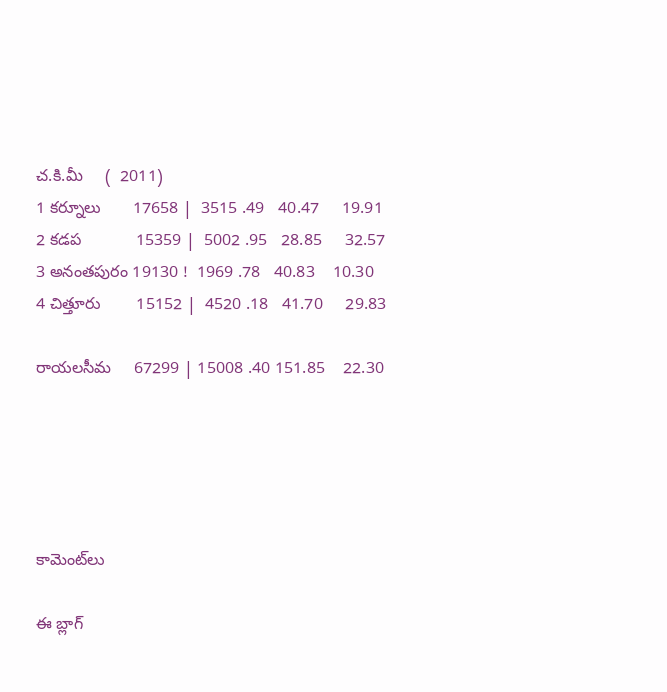చ.కి.మీ     (  2011)
1 కర్నూలు       17658 |  3515 .49   40.47     19.91
2 కడప            15359 |  5002 .95   28.85     32.57
3 అనంతపురం 19130 !  1969 .78   40.83    10.30
4 చిత్తూరు        15152 |  4520 .18   41.70     29.83

రాయలసీమ     67299 | 15008 .40 151.85    22.30





కామెంట్‌లు

ఈ బ్లాగ్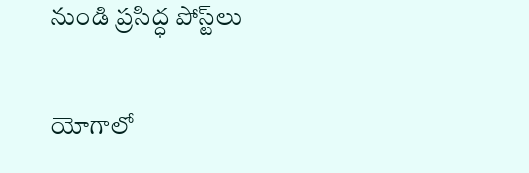నుండి ప్రసిద్ధ పోస్ట్‌లు

యోగాలో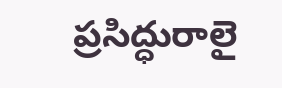ప్రసిద్ధురాలై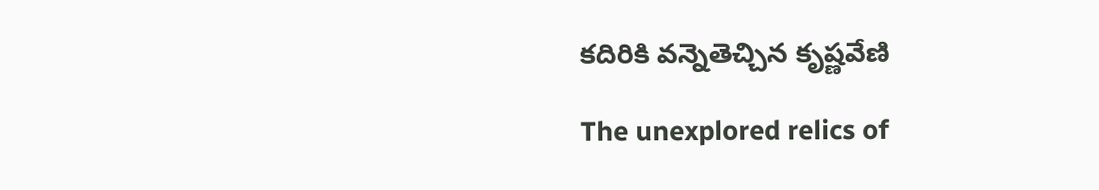కదిరికి వన్నెతెచ్చిన కృష్ణవేణి

The unexplored relics of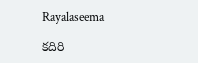Rayalaseema

కదిరి